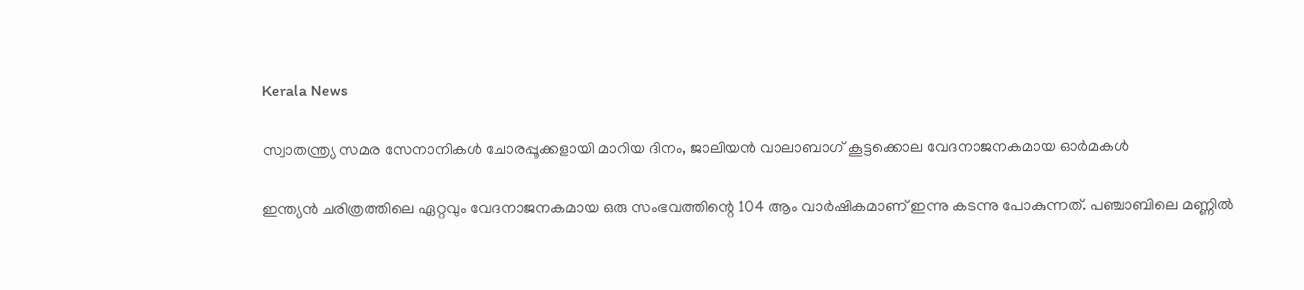Kerala News

സ്വാതന്ത്ര്യ സമര സേനാനികൾ ചോരപ്പൂക്കളായി മാറിയ ദിനം, ജാലിയൻ വാലാബാഗ് കൂട്ടക്കൊല വേദനാജനകമായ ഓർമകൾ

ഇന്ത്യൻ ചരിത്രത്തിലെ ഏറ്റവും വേദനാജനകമായ ഒരു സംഭവത്തിന്റെ 104 ആം വാർഷികമാണ് ഇന്നു കടന്നു പോകുന്നത്. പഞ്ചാബിലെ മണ്ണിൽ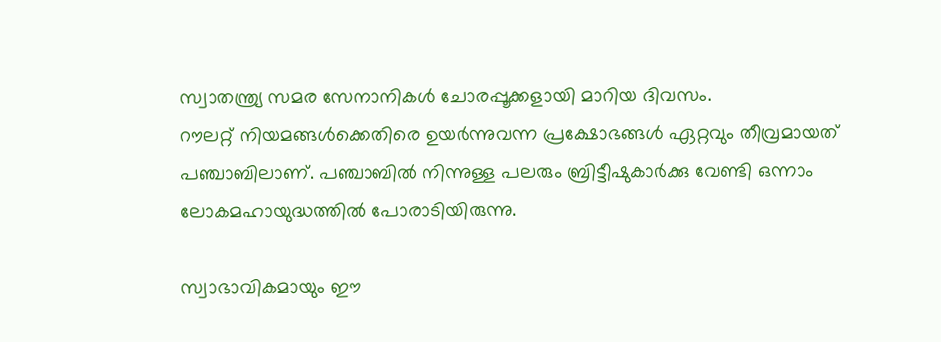സ്വാതന്ത്ര്യ സമര സേനാനികൾ ചോരപ്പൂക്കളായി മാറിയ ദിവസം.
റൗലറ്റ് നിയമങ്ങൾക്കെതിരെ ഉയർന്നുവന്ന പ്രക്ഷോഭങ്ങൾ ഏറ്റവും തീവ്രമായത് പഞ്ചാബിലാണ്. പഞ്ചാബിൽ നിന്നുള്ള പലരും ബ്രിട്ടീഷുകാർക്കു വേണ്ടി ഒന്നാം ലോകമഹായുദ്ധത്തിൽ പോരാടിയിരുന്നു.

സ്വാഭാവികമായും ഈ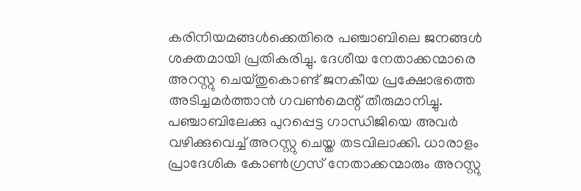കരിനിയമങ്ങൾക്കെതിരെ പഞ്ചാബിലെ ജനങ്ങൾ ശക്തമായി പ്രതികരിച്ചു. ദേശീയ നേതാക്കന്മാരെ അറസ്റ്റു ചെയ്തുകൊണ്ട് ജനകീയ പ്രക്ഷോഭത്തെ അടിച്ചമർത്താൻ ഗവൺമെന്റ് തീരുമാനിച്ചു. പഞ്ചാബിലേക്കു പുറപ്പെട്ട ഗാന്ധിജിയെ അവർ വഴിക്കുവെച്ച് അറസ്റ്റു ചെയ്ത തടവിലാക്കി. ധാരാളം പ്രാദേശിക കോൺഗ്രസ് നേതാക്കന്മാരും അറസ്റ്റു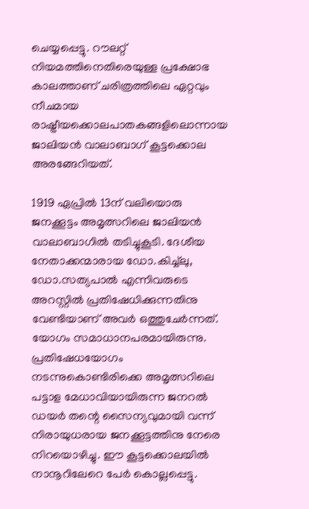ചെയ്യപ്പെട്ടു. റൗലറ്റ് നിയമത്തിനെതിരെയുള്ള പ്രക്ഷോഭ കാലത്താണ് ചരിത്രത്തിലെ ഏറ്റവും നീചമായ രാഷ്ട്രീയക്കൊലപാതകങ്ങളിലൊന്നായ ജാലിയൻ വാലാബാഗ് കൂട്ടക്കൊല അരങ്ങേറിയത്.

1919 ഏപ്രിൽ 13ന് വലിയൊരു ജനക്കൂട്ടം അമൃത്സറിലെ ജാലിയൻ വാലാബാഗിൽ തടിച്ചുകൂടി. ദേശീയ നേതാക്കന്മാരായ ഡോ.കിച്ച്ലു, ഡോ.സത്യപാൽ എന്നിവരുടെ അറസ്റ്റിൽ പ്രതിഷേധിക്കുന്നതിനു വേണ്ടിയാണ് അവർ ഒത്തുചേർന്നത്. യോഗം സമാധാനപരമായിരുന്നു. പ്രതിഷേധയോഗം നടന്നുകൊണ്ടിരിക്കെ അമൃത്സറിലെ പട്ടാള മേധാവിയായിരുന്ന ജനറൽ ഡയർ തന്റെ സൈന്യവുമായി വന്ന് നിരായുധരായ ജനക്കൂട്ടത്തിനു നേരെ നിറയൊഴിച്ചു. ഈ കൂട്ടക്കൊലയിൽ നാനൂറിലേറെ പേർ കൊല്ലപ്പെട്ടു.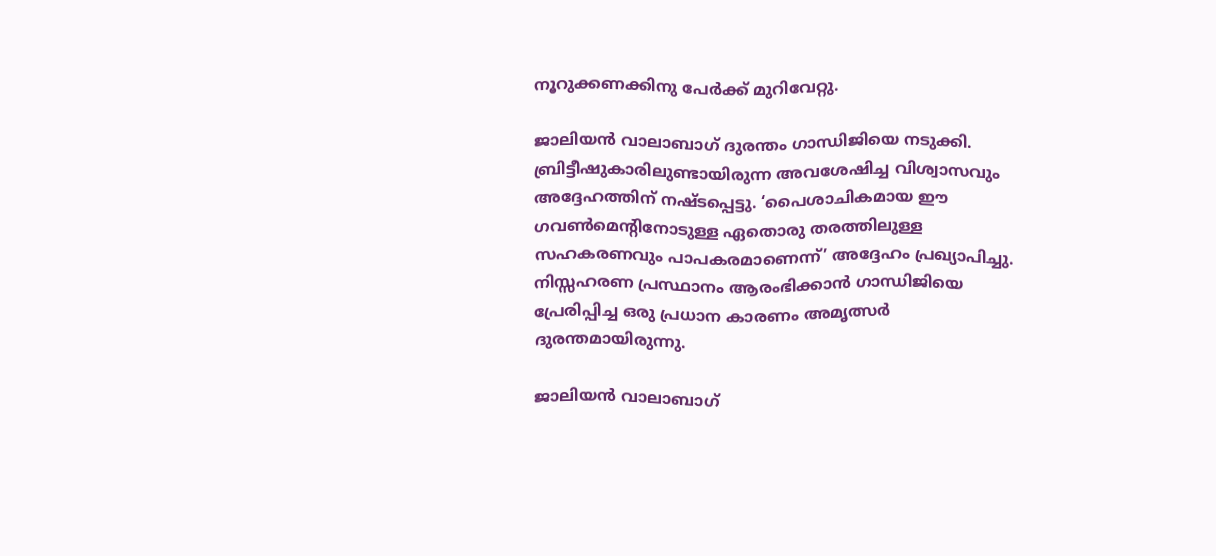നൂറുക്കണക്കിനു പേർക്ക് മുറിവേറ്റു.

ജാലിയൻ വാലാബാഗ് ദുരന്തം ഗാന്ധിജിയെ നടുക്കി. ബ്രിട്ടീഷുകാരിലുണ്ടായിരുന്ന അവശേഷിച്ച വിശ്വാസവും അദ്ദേഹത്തിന് നഷ്ടപ്പെട്ടു. ‘പൈശാചികമായ ഈ ഗവൺമെന്റിനോടുള്ള ഏതൊരു തരത്തിലുള്ള സഹകരണവും പാപകരമാണെന്ന്’ അദ്ദേഹം പ്രഖ്യാപിച്ചു. നിസ്സഹരണ പ്രസ്ഥാനം ആരംഭിക്കാൻ ഗാന്ധിജിയെ പ്രേരിപ്പിച്ച ഒരു പ്രധാന കാരണം അമൃത്സർ ദുരന്തമായിരുന്നു.

ജാലിയൻ വാലാബാഗ്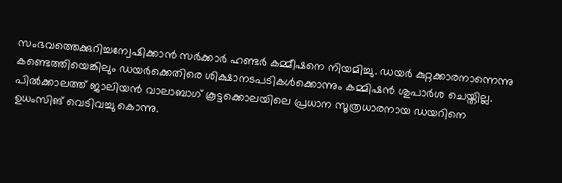സംഭവത്തെക്കുറിച്ചന്വേഷിക്കാൻ സർക്കാർ ഹണ്ടർ കമ്മീഷനെ നിയമിച്ചു. ഡയർ കുറ്റക്കാരനാന്നെന്നു കണ്ടെത്തിയെങ്കിലും ഡയർക്കെതിരെ ശിക്ഷാനടപടികൾക്കൊന്നും കമ്മിഷൻ ശുപാർശ ചെയ്തില്ല. പിൽക്കാലത്ത് ജാലിയൻ വാലാബാഗ് കൂട്ടക്കൊലയിലെ പ്രധാന സൂത്രധാരനായ ഡയറിനെ ഉധംസിങ് വെടിവച്ചു കൊന്നു.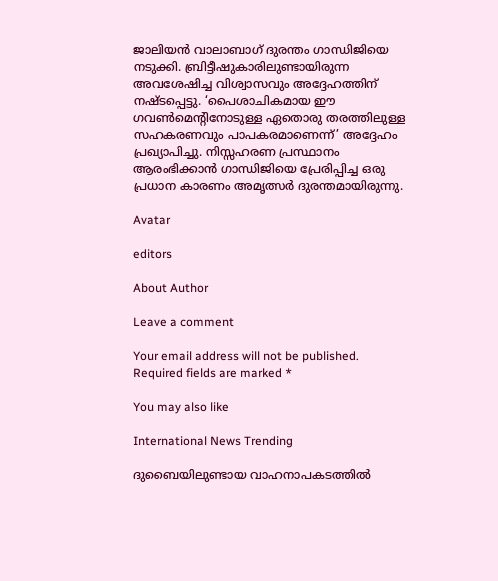ജാലിയൻ വാലാബാഗ് ദുരന്തം ഗാന്ധിജിയെ നടുക്കി. ബ്രിട്ടീഷുകാരിലുണ്ടായിരുന്ന അവശേഷിച്ച വിശ്വാസവും അദ്ദേഹത്തിന് നഷ്ടപ്പെട്ടു. ‘പൈശാചികമായ ഈ ഗവൺമെന്റിനോടുള്ള ഏതൊരു തരത്തിലുള്ള സഹകരണവും പാപകരമാണെന്ന്’ അദ്ദേഹം പ്രഖ്യാപിച്ചു. നിസ്സഹരണ പ്രസ്ഥാനം ആരംഭിക്കാൻ ഗാന്ധിജിയെ പ്രേരിപ്പിച്ച ഒരു പ്രധാന കാരണം അമൃത്സർ ദുരന്തമായിരുന്നു.

Avatar

editors

About Author

Leave a comment

Your email address will not be published. Required fields are marked *

You may also like

International News Trending

ദുബൈയിലുണ്ടായ വാഹനാപകടത്തില്‍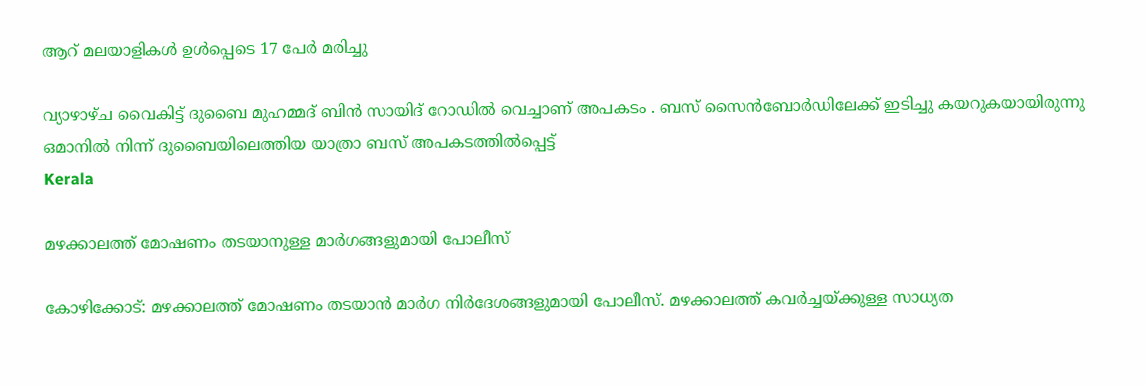ആറ് മലയാളികള്‍ ഉള്‍പ്പെടെ 17 പേര്‍ മരിച്ചു

വ്യാഴാഴ്ച വൈകിട്ട് ദുബൈ മുഹമ്മദ് ബിൻ സായിദ് റോഡിൽ വെച്ചാണ് അപകടം . ബസ് സൈൻബോർഡിലേക്ക് ഇടിച്ചു കയറുകയായിരുന്നു ഒമാനിൽ നിന്ന് ദുബൈയിലെത്തിയ യാത്രാ ബസ് അപകടത്തിൽപ്പെട്ട്
Kerala

മഴക്കാലത്ത് മോഷണം തടയാനുള്ള മാര്‍ഗങ്ങളുമായി പോലീസ്‌

കോഴിക്കോട്: മഴക്കാലത്ത് മോഷണം തടയാന്‍ മാര്‍ഗ നിര്‍ദേശങ്ങളുമായി പോലീസ്. മഴക്കാലത്ത് കവര്‍ച്ചയ്ക്കുള്ള സാധ്യത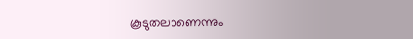കൂടുതലാണെന്നും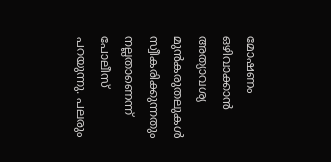മോഷണം ഒഴിവാക്കാന്‍ അത്യാവശ്യ മുന്‍കരുതലുകള്‍ സ്വീകരിക്കുന്നതും നല്ലതാണെന്ന് പോലീസ് പറയുന്നു. പലരും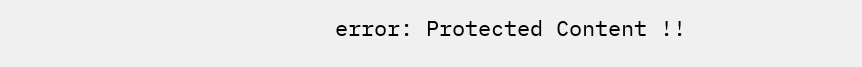error: Protected Content !!